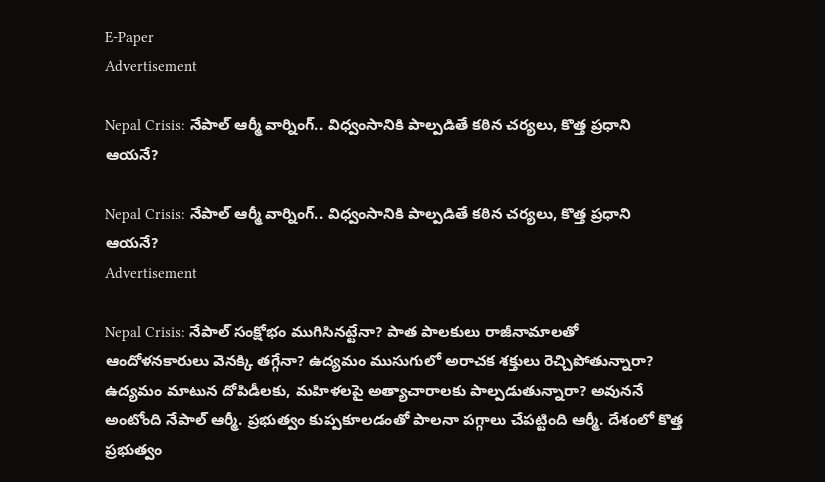E-Paper
Advertisement

Nepal Crisis: నేపాల్ ఆర్మీ వార్నింగ్.. విధ్వంసానికి పాల్పడితే కఠిన చర్యలు, కొత్త ప్రధాని ఆయనే?

Nepal Crisis: నేపాల్ ఆర్మీ వార్నింగ్.. విధ్వంసానికి పాల్పడితే కఠిన చర్యలు, కొత్త ప్రధాని ఆయనే?
Advertisement

Nepal Crisis: నేపాల్ సంక్షోభం ముగిసినట్టేనా? పాత పాలకులు రాజీనామాలతో ఆందోళనకారులు వెనక్కి తగ్గేనా? ఉద్యమం ముసుగులో అరాచక శక్తులు రెచ్చిపోతున్నారా? ఉద్యమం మాటున దోపిడీలకు, మహిళలపై అత్యాచారాలకు పాల్పడుతున్నారా? అవుననే అంటోంది నేపాల్ ఆర్మీ. ప్రభుత్వం కుప్పకూలడంతో పాలనా పగ్గాలు చేపట్టింది ఆర్మీ. దేశంలో కొత్త ప్రభుత్వం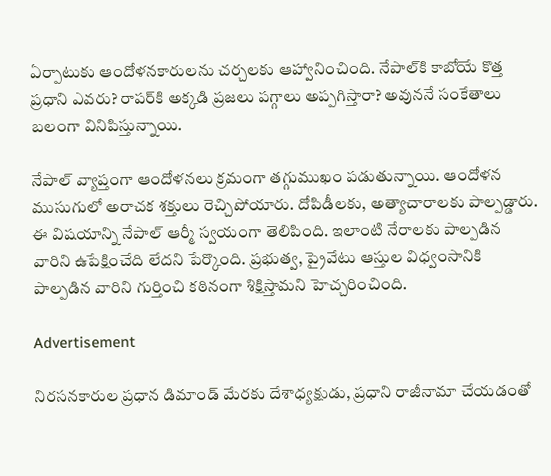ఏర్పాటుకు ఆందోళనకారులను చర్చలకు ఆహ్వానించింది. నేపాల్‌కి కాబోయే కొత్త ప్రధాని ఎవరు? రాపర్‌కి అక్కడి ప్రజలు పగ్గాలు అప్పగిస్తారా? అవుననే సంకేతాలు బలంగా వినిపిస్తున్నాయి.

నేపాల్ వ్యాప్తంగా ఆందోళనలు క్రమంగా తగ్గుముఖం పడుతున్నాయి. ఆందోళన ముసుగులో అరాచక శక్తులు రెచ్చిపోయారు. దోపిడీలకు, అత్యాచారాలకు పాల్పడ్డారు. ఈ విషయాన్ని నేపాల్ ఆర్మీ స్వయంగా తెలిపింది. ఇలాంటి నేరాలకు పాల్పడిన వారిని ఉపేక్షించేది లేదని పేర్కొంది. ప్రభుత్వ, ప్రైవేటు ఆస్తుల విధ్వంసానికి పాల్పడిన వారిని గుర్తించి కఠినంగా శిక్షిస్తామని హెచ్చరించింది.

Advertisement

నిరసనకారుల ప్రధాన డిమాండ్ మేరకు దేశాధ్యక్షుడు, ప్రధాని రాజీనామా చేయడంతో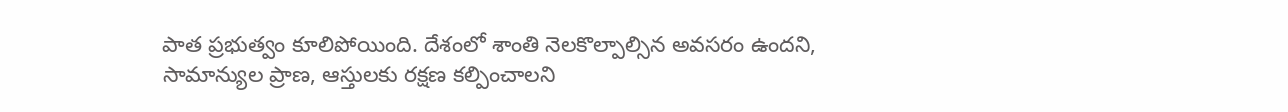పాత ప్రభుత్వం కూలిపోయింది. దేశంలో శాంతి నెలకొల్పాల్సిన అవసరం ఉందని, సామాన్యుల ప్రాణ, ఆస్తులకు రక్షణ కల్పించాలని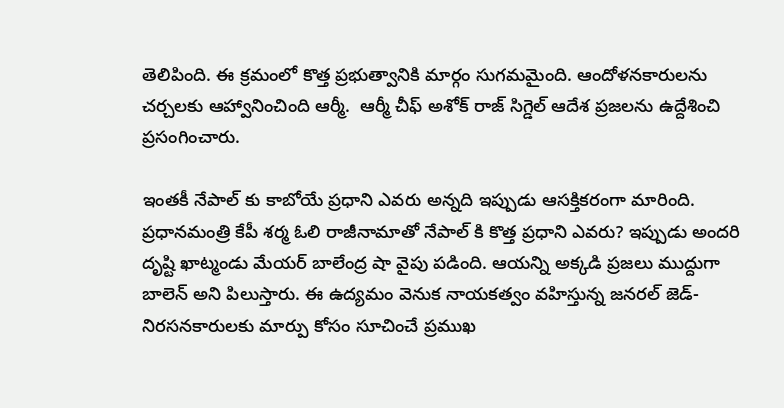తెలిపింది. ఈ క్రమంలో కొత్త ప్రభుత్వానికి మార్గం సుగమమైంది. ఆందోళనకారులను చర్చలకు ఆహ్వానించింది ఆర్మీ.  ఆర్మీ చీఫ్ అశోక్ రాజ్ సిగ్డెల్ ఆదేశ ప్రజలను ఉద్దేశించి ప్రసంగించారు.

ఇంతకీ నేపాల్ కు కాబోయే ప్రధాని ఎవరు అన్నది ఇప్పుడు ఆసక్తికరంగా మారింది. ప్రధానమంత్రి కేపీ శర్మ ఓలి రాజీనామాతో నేపాల్ కి కొత్త ప్రధాని ఎవరు? ఇప్పుడు అందరి దృష్టి ఖాట్మండు మేయర్ బాలేంద్ర షా వైపు పడింది. ఆయన్ని అక్కడి ప్రజలు ముద్దుగా బాలెన్ అని పిలుస్తారు. ఈ ఉద్యమం వెనుక నాయకత్వం వహిస్తున్న జనరల్ జెడ్-నిరసనకారులకు మార్పు కోసం సూచించే ప్రముఖ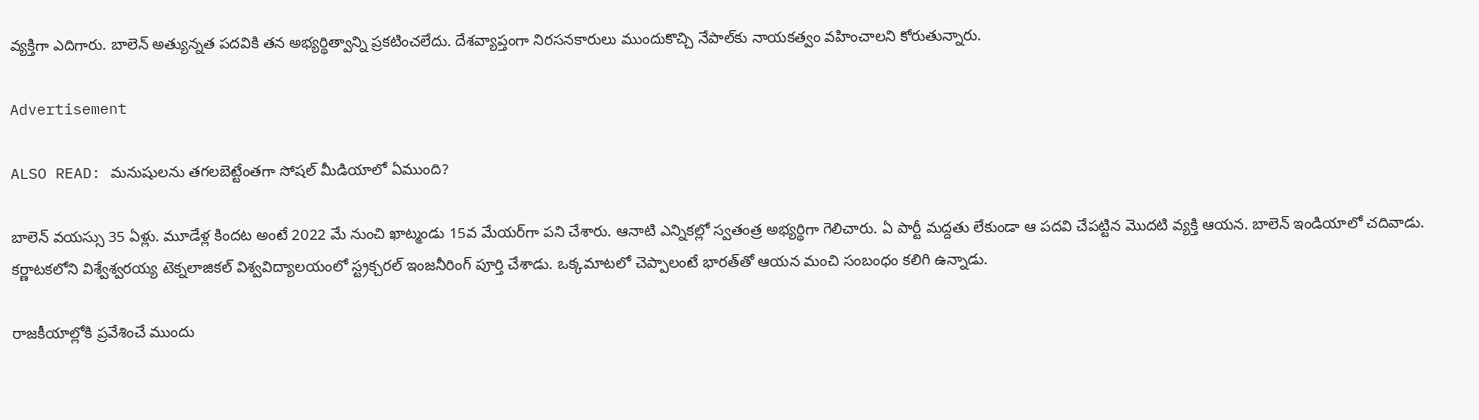వ్యక్తిగా ఎదిగారు. బాలెన్ అత్యున్నత పదవికి తన అభ్యర్థిత్వాన్ని ప్రకటించలేదు. దేశవ్యాప్తంగా నిరసనకారులు ముందుకొచ్చి నేపాల్‌కు నాయకత్వం వహించాలని కోరుతున్నారు.

Advertisement

ALSO READ: మనుషులను తగలబెట్టేంతగా సోషల్ మీడియాలో ఏముంది?

బాలెన్ వయస్సు 35 ఏళ్లు. మూడేళ్ల కిందట అంటే 2022 మే నుంచి ఖాట్మండు 15వ మేయర్‌గా పని చేశారు. ఆనాటి ఎన్నికల్లో స్వతంత్ర అభ్యర్థిగా గెలిచారు. ఏ పార్టీ మద్దతు లేకుండా ఆ పదవి చేపట్టిన మొదటి వ్యక్తి ఆయన. బాలెన్ ఇండియాలో చదివాడు. కర్ణాటకలోని విశ్వేశ్వరయ్య టెక్నలాజికల్ విశ్వవిద్యాలయంలో స్ట్రక్చరల్ ఇంజనీరింగ్‌ పూర్తి చేశాడు. ఒక్కమాటలో చెప్పాలంటే భారత్‌తో ఆయన మంచి సంబంధం కలిగి ఉన్నాడు.

రాజకీయాల్లోకి ప్రవేశించే ముందు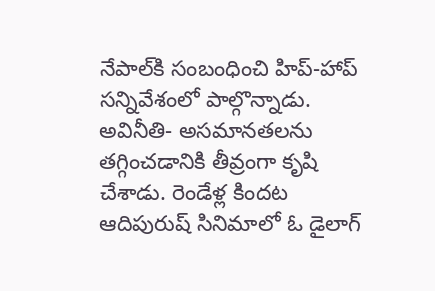నేపాల్‌కి సంబంధించి హిప్-హాప్ సన్నివేశంలో పాల్గొన్నాడు. అవినీతి- అసమానతలను తగ్గించడానికి తీవ్రంగా కృషి చేశాడు. రెండేళ్ల కిందట ఆదిపురుష్ సినిమాలో ఓ డైలాగ్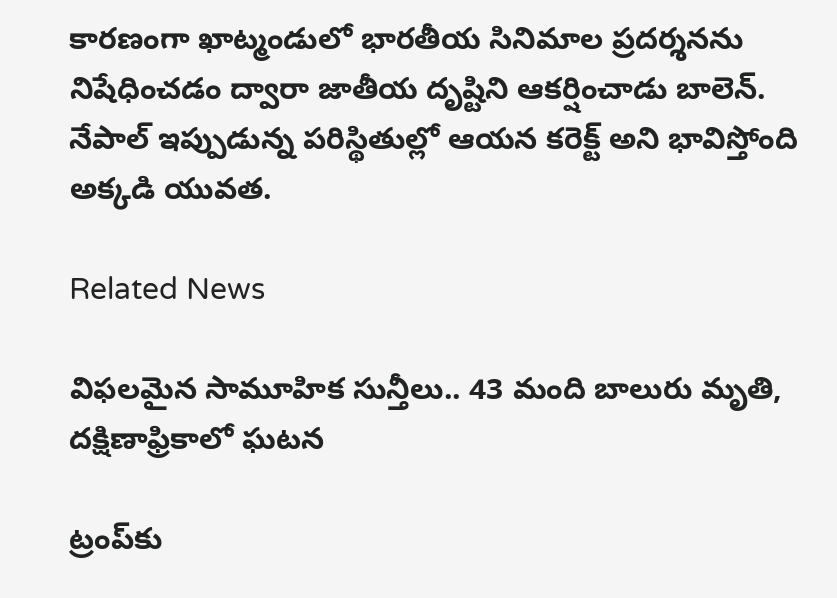కారణంగా ఖాట్మండులో భారతీయ సినిమాల ప్రదర్శనను నిషేధించడం ద్వారా జాతీయ దృష్టిని ఆకర్షించాడు బాలెన్. నేపాల్ ఇప్పుడున్న పరిస్థితుల్లో ఆయన కరెక్ట్ అని భావిస్తోంది అక్కడి యువత.

Related News

విఫలమైన సామూహిక సున్తీలు.. 43 మంది బాలురు మృతి, దక్షిణాఫ్రికాలో ఘటన

ట్రంప్‌‌కు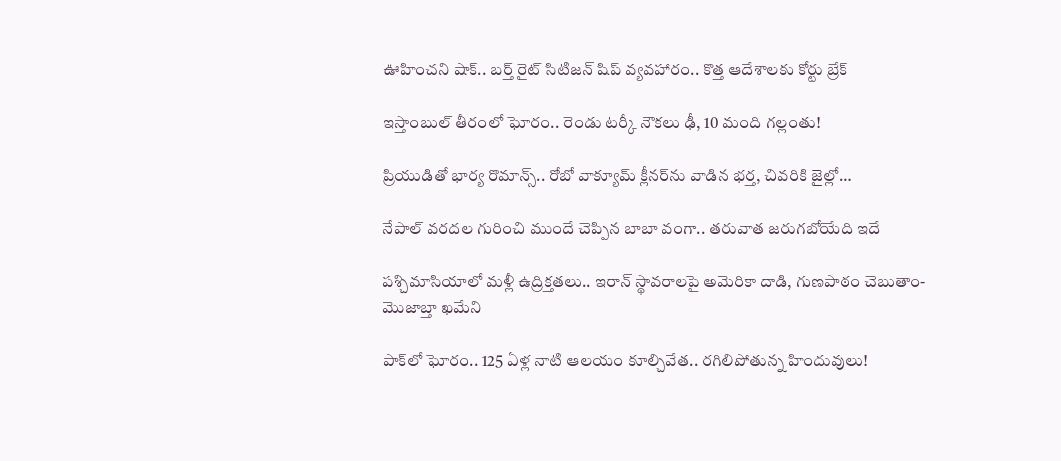ఊహించని షాక్‌.. బర్త్ రైట్ సిటిజన్ షిప్ వ్యవహారం.. కొత్త ఆదేశాలకు కోర్టు బ్రేక్

ఇస్తాంబుల్ తీరంలో ఘోరం.. రెండు టర్కీ నౌకలు ఢీ, 10 మంది గల్లంతు!

ప్రియుడితో భార్య రొమాన్స్.. రోబో వాక్యూమ్ క్లీనర్‌ను వాడిన భర్త, చివరికి జైల్లో…

నేపాల్ వరదల గురించి ముందే చెప్పిన బాబా వంగా.. తరువాత జరుగబోయేది ఇదే

పశ్చిమాసియాలో మళ్లీ ఉద్రిక్తతలు.. ఇరాన్ స్థావరాలపై అమెరికా దాడి, గుణపాఠం చెబుతాం-మొజాబ్తా ఖమేని

పాక్‌లో ఘోరం.. 125 ఏళ్ల నాటి ఆలయం కూల్చివేత.. రగిలిపోతున్న హిందువులు!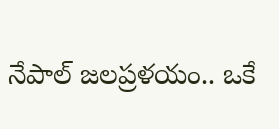నేపాల్ జలప్రళయం.. ఒకే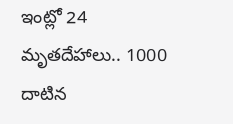ఇంట్లో 24 మృతదేహాలు.. 1000 దాటిన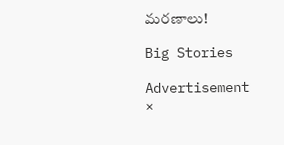మరణాలు!

Big Stories

Advertisement
×